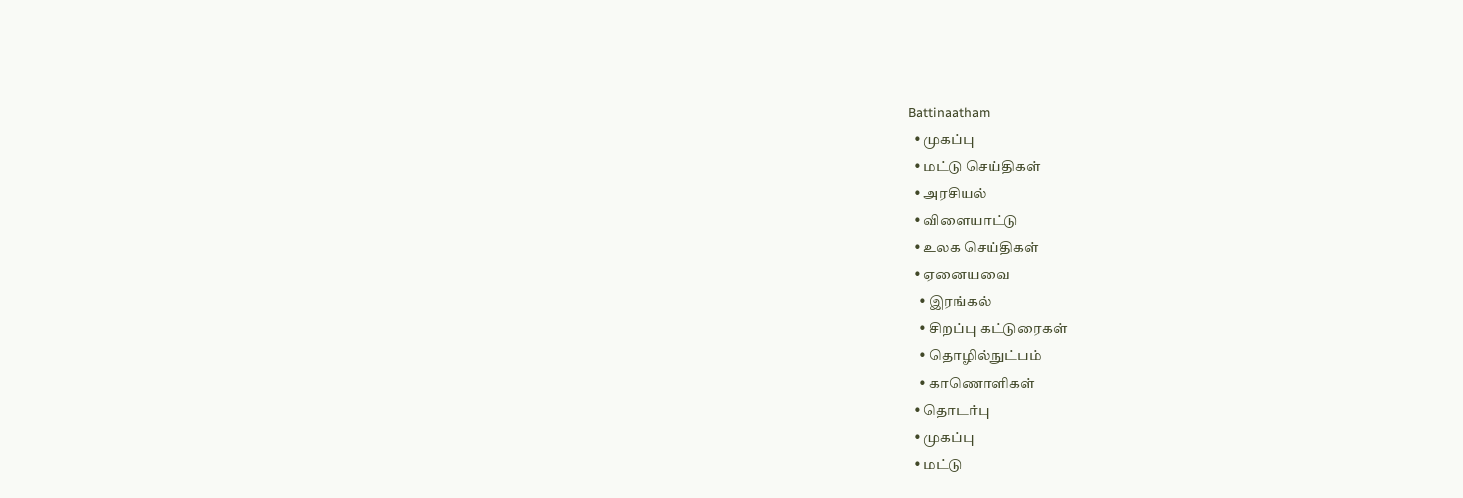Battinaatham
  • முகப்பு
  • மட்டு செய்திகள்
  • அரசியல்
  • விளையாட்டு
  • உலக செய்திகள்
  • ஏனையவை
    • இரங்கல்
    • சிறப்பு கட்டுரைகள்
    • தொழில்நுட்பம்
    • காணொளிகள்
  • தொடர்பு
  • முகப்பு
  • மட்டு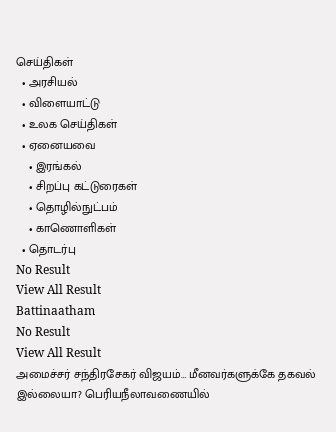செய்திகள்
  • அரசியல்
  • விளையாட்டு
  • உலக செய்திகள்
  • ஏனையவை
    • இரங்கல்
    • சிறப்பு கட்டுரைகள்
    • தொழில்நுட்பம்
    • காணொளிகள்
  • தொடர்பு
No Result
View All Result
Battinaatham
No Result
View All Result
அமைச்சர் சந்திரசேகர் விஜயம்… மீனவர்களுக்கே தகவல் இல்லையா? பெரியநீலாவணையில்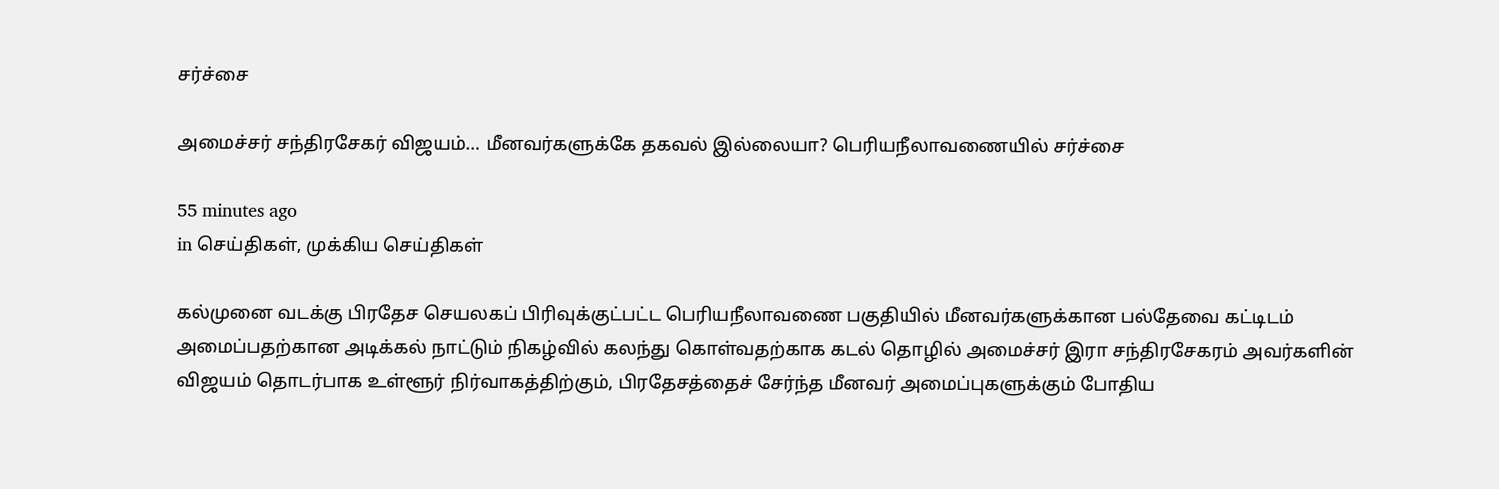சர்ச்சை

அமைச்சர் சந்திரசேகர் விஜயம்… மீனவர்களுக்கே தகவல் இல்லையா? பெரியநீலாவணையில் சர்ச்சை

55 minutes ago
in செய்திகள், முக்கிய செய்திகள்

கல்முனை வடக்கு பிரதேச செயலகப் பிரிவுக்குட்பட்ட பெரியநீலாவணை பகுதியில் மீனவர்களுக்கான பல்தேவை கட்டிடம் அமைப்பதற்கான அடிக்கல் நாட்டும் நிகழ்வில் கலந்து கொள்வதற்காக கடல் தொழில் அமைச்சர் இரா சந்திரசேகரம் அவர்களின் விஜயம் தொடர்பாக உள்ளூர் நிர்வாகத்திற்கும், பிரதேசத்தைச் சேர்ந்த மீனவர் அமைப்புகளுக்கும் போதிய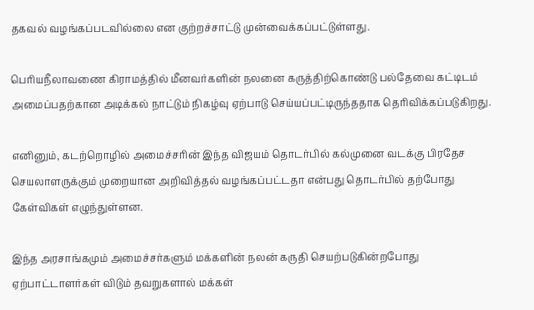தகவல் வழங்கப்படவில்லை என குற்றச்சாட்டு முன்வைக்கப்பட்டுள்ளது.

பெரியநீலாவணை கிராமத்தில் மீனவர்களின் நலனை கருத்திற்கொண்டு பல்தேவை கட்டிடம் அமைப்பதற்கான அடிக்கல் நாட்டும் நிகழ்வு ஏற்பாடு செய்யப்பட்டிருந்ததாக தெரிவிக்கப்படுகிறது.

எனினும், கடற்றொழில் அமைச்சரின் இந்த விஜயம் தொடர்பில் கல்முனை வடக்கு பிரதேச செயலாளருக்கும் முறையான அறிவித்தல் வழங்கப்பட்டதா என்பது தொடர்பில் தற்போது கேள்விகள் எழுந்துள்ளன.

இந்த அரசாங்கமும் அமைச்சர்களும் மக்களின் நலன் கருதி செயற்படுகின்றபோது ஏற்பாட்டாளர்கள் விடும் தவறுகளால் மக்கள்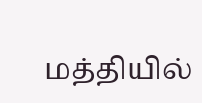மத்தியில்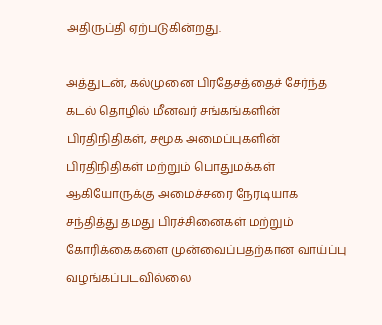அதிருப்தி ஏற்படுகின்றது.

அத்துடன், கல்முனை பிரதேசத்தைச் சேர்ந்த கடல் தொழில் மீனவர் சங்கங்களின் பிரதிநிதிகள், சமூக அமைப்புகளின் பிரதிநிதிகள் மற்றும் பொதுமக்கள் ஆகியோருக்கு அமைச்சரை நேரடியாக சந்தித்து தமது பிரச்சினைகள் மற்றும் கோரிக்கைகளை முன்வைப்பதற்கான வாய்ப்பு வழங்கப்படவில்லை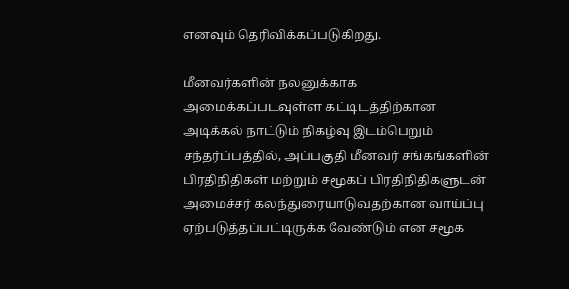எனவும் தெரிவிக்கப்படுகிறது.

மீனவர்களின் நலனுக்காக அமைக்கப்படவுள்ள கட்டிடத்திற்கான அடிக்கல் நாட்டும் நிகழ்வு இடம்பெறும் சந்தர்ப்பத்தில், அப்பகுதி மீனவர் சங்கங்களின் பிரதிநிதிகள் மற்றும் சமூகப் பிரதிநிதிகளுடன் அமைச்சர் கலந்துரையாடுவதற்கான வாய்ப்பு ஏற்படுத்தப்பட்டிருக்க வேண்டும் என சமூக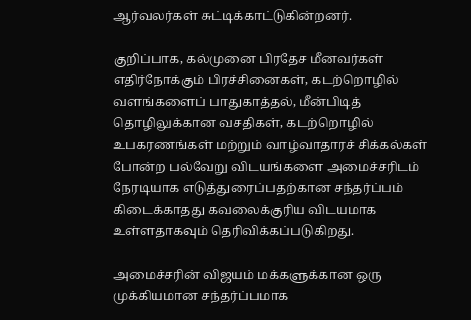ஆர்வலர்கள் சுட்டிக்காட்டுகின்றனர்.

குறிப்பாக, கல்முனை பிரதேச மீனவர்கள் எதிர்நோக்கும் பிரச்சினைகள், கடற்றொழில் வளங்களைப் பாதுகாத்தல், மீன்பிடித் தொழிலுக்கான வசதிகள், கடற்றொழில் உபகரணங்கள் மற்றும் வாழ்வாதாரச் சிக்கல்கள் போன்ற பல்வேறு விடயங்களை அமைச்சரிடம் நேரடியாக எடுத்துரைப்பதற்கான சந்தர்ப்பம் கிடைக்காதது கவலைக்குரிய விடயமாக உள்ளதாகவும் தெரிவிக்கப்படுகிறது.

அமைச்சரின் விஜயம் மக்களுக்கான ஒரு முக்கியமான சந்தர்ப்பமாக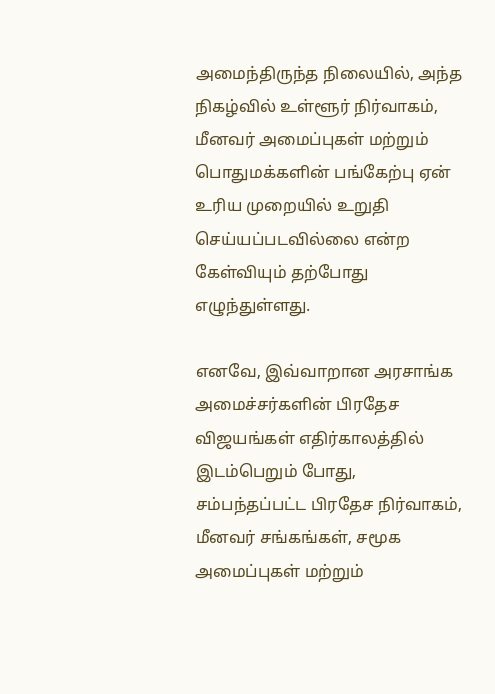அமைந்திருந்த நிலையில், அந்த நிகழ்வில் உள்ளூர் நிர்வாகம், மீனவர் அமைப்புகள் மற்றும் பொதுமக்களின் பங்கேற்பு ஏன் உரிய முறையில் உறுதி செய்யப்படவில்லை என்ற கேள்வியும் தற்போது எழுந்துள்ளது.

எனவே, இவ்வாறான அரசாங்க அமைச்சர்களின் பிரதேச விஜயங்கள் எதிர்காலத்தில் இடம்பெறும் போது, சம்பந்தப்பட்ட பிரதேச நிர்வாகம், மீனவர் சங்கங்கள், சமூக அமைப்புகள் மற்றும்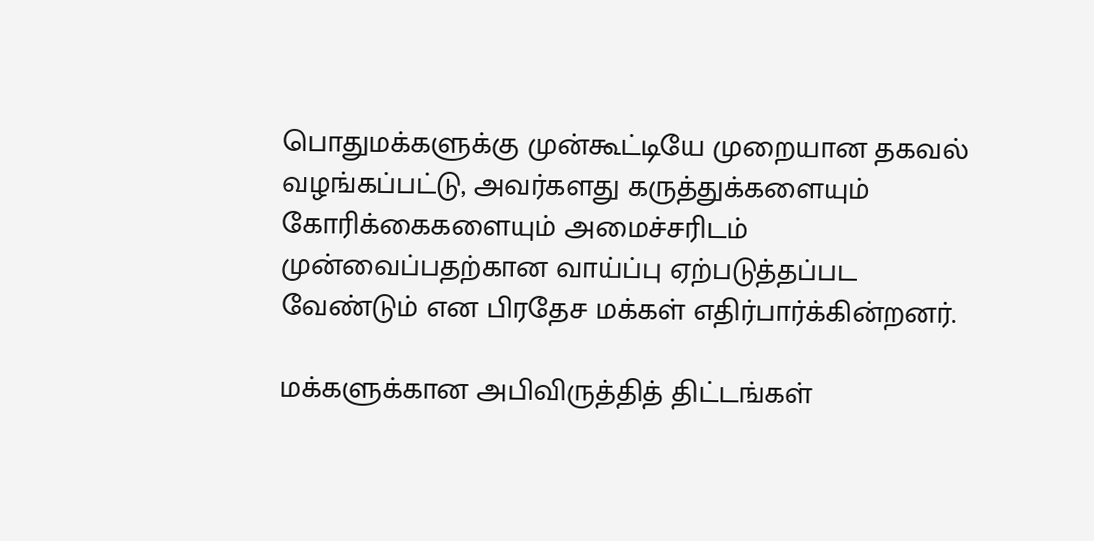பொதுமக்களுக்கு முன்கூட்டியே முறையான தகவல் வழங்கப்பட்டு, அவர்களது கருத்துக்களையும் கோரிக்கைகளையும் அமைச்சரிடம் முன்வைப்பதற்கான வாய்ப்பு ஏற்படுத்தப்பட வேண்டும் என பிரதேச மக்கள் எதிர்பார்க்கின்றனர்.

மக்களுக்கான அபிவிருத்தித் திட்டங்கள்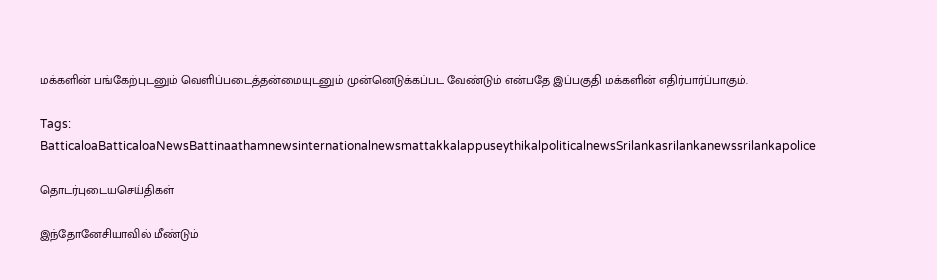மக்களின் பங்கேற்புடனும் வெளிப்படைத்தன்மையுடனும் முன்னெடுக்கப்பட வேண்டும் என்பதே இப்பகுதி மக்களின் எதிர்பார்ப்பாகும்.

Tags: BatticaloaBatticaloaNewsBattinaathamnewsinternationalnewsmattakkalappuseythikalpoliticalnewsSrilankasrilankanewssrilankapolice

தொடர்புடையசெய்திகள்

இந்தோனேசியாவில் மீண்டும்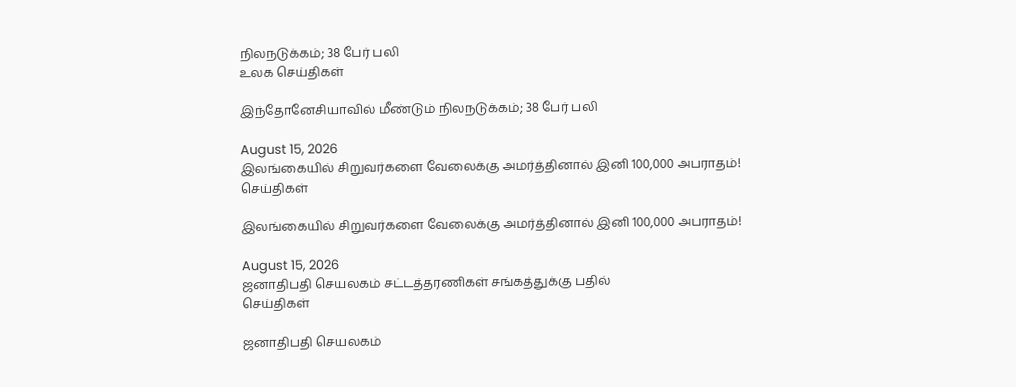நிலநடுக்கம்; 38 பேர் பலி
உலக செய்திகள்

இந்தோனேசியாவில் மீண்டும் நிலநடுக்கம்; 38 பேர் பலி

August 15, 2026
இலங்கையில் சிறுவர்களை வேலைக்கு அமர்த்தினால் இனி 100,000 அபராதம்!
செய்திகள்

இலங்கையில் சிறுவர்களை வேலைக்கு அமர்த்தினால் இனி 100,000 அபராதம்!

August 15, 2026
ஜனாதிபதி செயலகம் சட்டத்தரணிகள் சங்கத்துக்கு பதில்
செய்திகள்

ஜனாதிபதி செயலகம்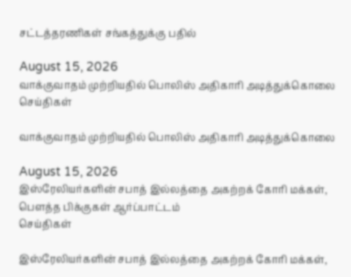சட்டத்தரணிகள் சங்கத்துக்கு பதில்

August 15, 2026
வாக்குவாதம் முற்றியதில் பொலிஸ் அதிகாரி அடித்துக்கொலை
செய்திகள்

வாக்குவாதம் முற்றியதில் பொலிஸ் அதிகாரி அடித்துக்கொலை

August 15, 2026
இஸ்ரேலியர்களின் சபாத் இல்லத்தை அகற்றக் கோரி மக்கள், பௌத்த பிக்குகள் ஆர்ப்பாட்டம்
செய்திகள்

இஸ்ரேலியர்களின் சபாத் இல்லத்தை அகற்றக் கோரி மக்கள்,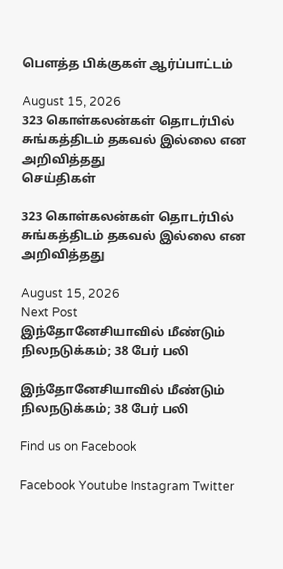பௌத்த பிக்குகள் ஆர்ப்பாட்டம்

August 15, 2026
323 கொள்கலன்கள் தொடர்பில் சுங்கத்திடம் தகவல் இல்லை என அறிவித்தது
செய்திகள்

323 கொள்கலன்கள் தொடர்பில் சுங்கத்திடம் தகவல் இல்லை என அறிவித்தது

August 15, 2026
Next Post
இந்தோனேசியாவில் மீண்டும் நிலநடுக்கம்; 38 பேர் பலி

இந்தோனேசியாவில் மீண்டும் நிலநடுக்கம்; 38 பேர் பலி

Find us on Facebook

Facebook Youtube Instagram Twitter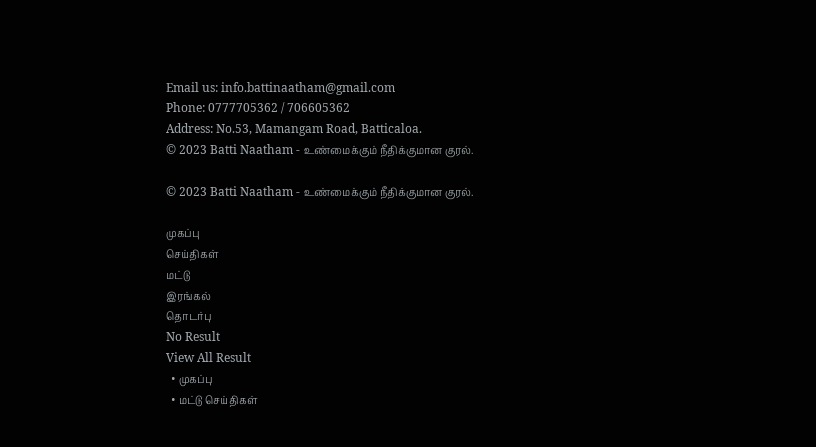Email us: info.battinaatham@gmail.com
Phone: 0777705362 / 706605362
Address: No.53, Mamangam Road, Batticaloa.
© 2023 Batti Naatham - உண்மைக்கும் நீதிக்குமான குரல்.

© 2023 Batti Naatham - உண்மைக்கும் நீதிக்குமான குரல்.

முகப்பு
செய்திகள்
மட்டு
இரங்கல்
தொடர்பு
No Result
View All Result
  • முகப்பு
  • மட்டு செய்திகள்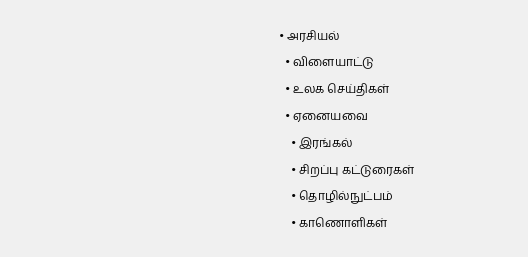• அரசியல்
  • விளையாட்டு
  • உலக செய்திகள்
  • ஏனையவை
    • இரங்கல்
    • சிறப்பு கட்டுரைகள்
    • தொழில்நுட்பம்
    • காணொளிகள்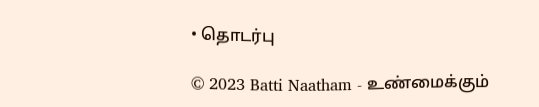• தொடர்பு

© 2023 Batti Naatham - உண்மைக்கும்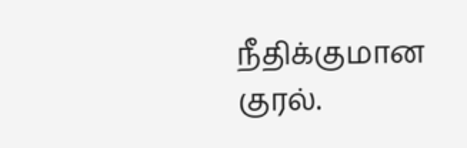நீதிக்குமான குரல்.